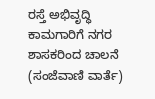ರಸ್ತೆ ಅಭಿವೃದ್ಧಿ ಕಾಮಗಾರಿಗೆ ನಗರ ಶಾಸಕರಿಂದ ಚಾಲನೆ
(ಸಂಜೆವಾಣಿ ವಾರ್ತೆ)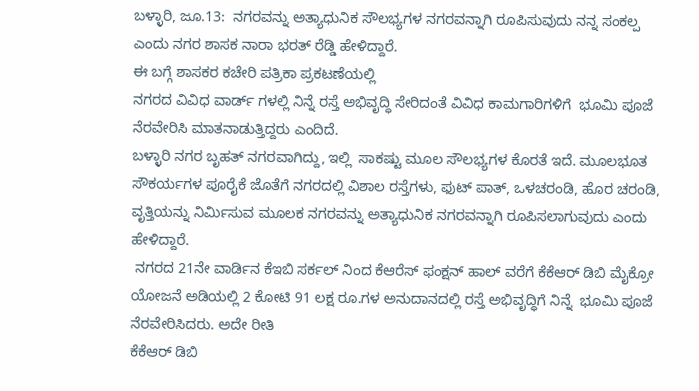ಬಳ್ಳಾರಿ, ಜೂ.13:  ನಗರವನ್ನು ಅತ್ಯಾಧುನಿಕ ಸೌಲಭ್ಯಗಳ ನಗರವನ್ನಾಗಿ ರೂಪಿಸುವುದು ನನ್ನ ಸಂಕಲ್ಪ ಎಂದು ನಗರ ಶಾಸಕ ನಾರಾ ಭರತ್ ರೆಡ್ಡಿ ಹೇಳಿದ್ದಾರೆ.
ಈ ಬಗ್ಗೆ ಶಾಸಕರ ಕಚೇರಿ ಪತ್ರಿಕಾ ಪ್ರಕಟಣೆಯಲ್ಲಿ
ನಗರದ ವಿವಿಧ ವಾರ್ಡ್ ಗಳಲ್ಲಿ ನಿನ್ನೆ ರಸ್ತೆ ಅಭಿವೃದ್ಧಿ ಸೇರಿದಂತೆ ವಿವಿಧ ಕಾಮಗಾರಿಗಳಿಗೆ  ಭೂಮಿ ಪೂಜೆ ನೆರವೇರಿಸಿ ಮಾತನಾಡುತ್ತಿದ್ದರು ಎಂದಿದೆ.
ಬಳ್ಳಾರಿ ನಗರ ಬೃಹತ್ ನಗರವಾಗಿದ್ದು, ಇಲ್ಲಿ  ಸಾಕಷ್ಟು ಮೂಲ ಸೌಲಭ್ಯಗಳ ಕೊರತೆ ಇದೆ. ಮೂಲಭೂತ ಸೌಕರ್ಯಗಳ ಪೂರೈಕೆ ಜೊತೆಗೆ ನಗರದಲ್ಲಿ ವಿಶಾಲ ರಸ್ತೆಗಳು, ಫುಟ್ ಪಾತ್, ಒಳಚರಂಡಿ, ಹೊರ ಚರಂಡಿ, ವೃತ್ತಿಯನ್ನು ನಿರ್ಮಿಸುವ ಮೂಲಕ ನಗರವನ್ನು ಅತ್ಯಾಧುನಿಕ ನಗರವನ್ನಾಗಿ ರೂಪಿಸಲಾಗುವುದು ಎಂದು ಹೇಳಿದ್ದಾರೆ.
 ನಗರದ 21ನೇ ವಾರ್ಡಿನ ಕೆಇಬಿ ಸರ್ಕಲ್ ನಿಂದ ಕೆಆರೆಸ್ ಫಂಕ್ಷನ್ ಹಾಲ್ ವರೆಗೆ ಕೆಕೆಆರ್ ಡಿಬಿ ಮೈಕ್ರೋ ಯೋಜನೆ ಅಡಿಯಲ್ಲಿ 2 ಕೋಟಿ 91 ಲಕ್ಷ ರೂ.ಗಳ ಅನುದಾನದಲ್ಲಿ ರಸ್ತೆ ಅಭಿವೃದ್ಧಿಗೆ ನಿನ್ನೆ  ಭೂಮಿ ಪೂಜೆ ನೆರವೇರಿಸಿದರು. ಅದೇ ರೀತಿ
ಕೆಕೆಆರ್ ಡಿಬಿ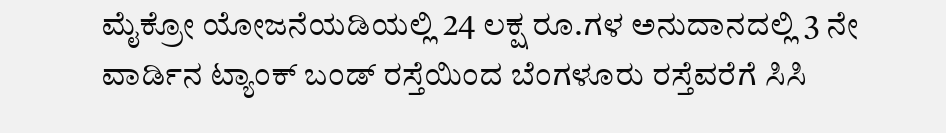ಮೈಕ್ರೋ ಯೋಜನೆಯಡಿಯಲ್ಲಿ 24 ಲಕ್ಷ ರೂ.ಗಳ ಅನುದಾನದಲ್ಲಿ 3 ನೇ ವಾರ್ಡಿನ ಟ್ಯಾಂಕ್ ಬಂಡ್ ರಸ್ತೆಯಿಂದ ಬೆಂಗಳೂರು ರಸ್ತೆವರೆಗೆ ಸಿಸಿ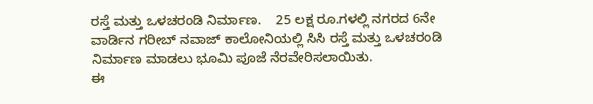ರಸ್ತೆ ಮತ್ತು ಒಳಚರಂಡಿ ನಿರ್ಮಾಣ.    25 ಲಕ್ಷ ರೂ.ಗಳಲ್ಲಿ ನಗರದ 6ನೇ ವಾರ್ಡಿನ ಗರೀಬ್ ನವಾಜ್ ಕಾಲೋನಿಯಲ್ಲಿ ಸಿಸಿ ರಸ್ತೆ ಮತ್ತು ಒಳಚರಂಡಿ ನಿರ್ಮಾಣ ಮಾಡಲು ಭೂಮಿ ಪೂಜೆ ನೆರವೇರಿಸಲಾಯಿತು.
ಈ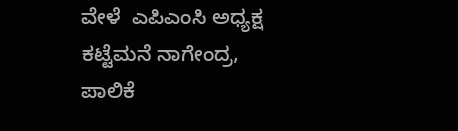ವೇಳೆ  ಎಪಿಎಂಸಿ ಅಧ್ಯಕ್ಷ ಕಟ್ಟೆಮನೆ ನಾಗೇಂದ್ರ,  ಪಾಲಿಕೆ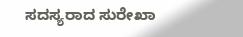ಸದಸ್ಯರಾದ ಸುರೇಖಾ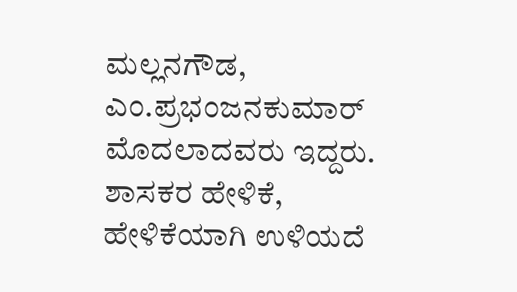ಮಲ್ಲನಗೌಡ,  ಎಂ.ಪ್ರಭಂಜನಕುಮಾರ್ ಮೊದಲಾದವರು ಇದ್ದರು. ಶಾಸಕರ ಹೇಳಿಕೆ, ಹೇಳಿಕೆಯಾಗಿ ಉಳಿಯದೆ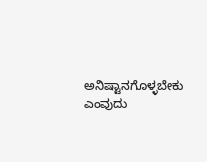ಅನಿಷ್ಟಾನಗೊಳ್ಳಬೇಕು ಎಂವುದು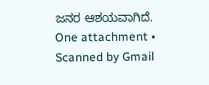ಜನರ ಆಶಯವಾಗಿದೆ.
One attachment • Scanned by Gmail